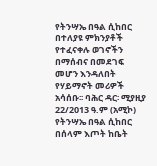የትንሣኤ በዓል ሲከበር በተለያዩ ምክንያቶች የተፈናቀሉ ወገኖችን በማሰብና በመደገፍ መሆን እንዳለበት የሃይማኖት መሪዎች አሳሰቡ፡፡ ባሕር ዳር፡ ሚያዚያ 22/2013 ዓ.ም (አሚኮ) የትንሣኤ በዓል ሲከበር በሰላም እጦት ከቤት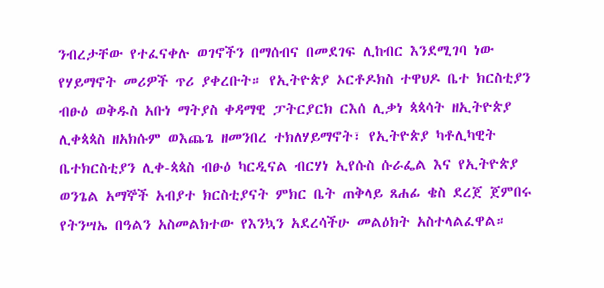ንብረታቸው የተፈናቀሉ ወገኖችን በማሰብና በመደገፍ ሊከብር እንደሚገባ ነው የሃይማኖት መሪዎች ጥሪ ያቀረቡት። የኢትዮጵያ ኦርቶዶክስ ተዋህዶ ቤተ ክርስቲያን ብፁዕ ወቅዱስ አቡነ ማትያስ ቀዳማዊ ፓትርያርክ ርእሰ ሊቃነ ጳጳሳት ዘኢትዮጵያ ሊቀጳጳስ ዘአክሱም ወእጨጌ ዘመንበረ ተክለሃይማኖት፣ የኢትዮጵያ ካቶሊካዊት ቤተክርስቲያን ሊቀ-ጳጳስ ብፁዕ ካርዲናል ብርሃነ ኢየሱስ ሱራፌል እና የኢትዮጵያ ወንጌል አማኞች አብያተ ክርስቲያናት ምክር ቤት ጠቅላይ ጸሐፊ ቄስ ደረጀ ጀምበሩ የትንሣኤ በዓልን አስመልክተው የእንኳን አደረሳችሁ መልዕክት አስተላልፈዋል።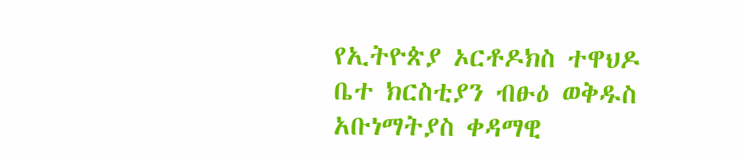የኢትዮጵያ ኦርቶዶክስ ተዋህዶ ቤተ ክርስቲያን ብፁዕ ወቅዱስ አቡነማትያስ ቀዳማዊ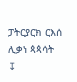ፓትርያርክ ርእሰ ሊቃነ ጳጳሳት
↧